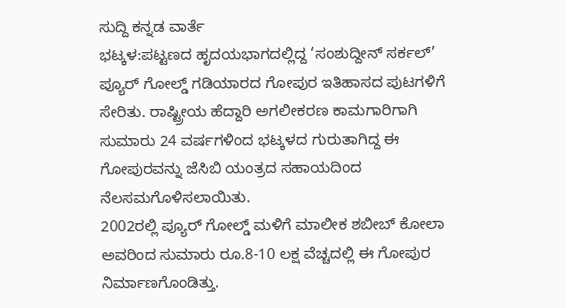ಸುದ್ದಿ ಕನ್ನಡ ವಾರ್ತೆ
ಭಟ್ಕಳ:ಪಟ್ಟಣದ ಹೃದಯಭಾಗದಲ್ಲಿದ್ದ ‘ಸಂಶುದ್ದೀನ್ ಸರ್ಕಲ್’ ಪ್ಯೂರ್ ಗೋಲ್ಡ್ ಗಡಿಯಾರದ ಗೋಪುರ ಇತಿಹಾಸದ ಪುಟಗಳಿಗೆ ಸೇರಿತು. ರಾಷ್ಟ್ರೀಯ ಹೆದ್ದಾರಿ ಅಗಲೀಕರಣ ಕಾಮಗಾರಿಗಾಗಿ ಸುಮಾರು 24 ವರ್ಷಗಳಿಂದ ಭಟ್ಕಳದ ಗುರುತಾಗಿದ್ದ ಈ ಗೋಪುರವನ್ನು ಜೆಸಿಬಿ ಯಂತ್ರದ ಸಹಾಯದಿಂದ ನೆಲಸಮಗೊಳಿಸಲಾಯಿತು.
2002ರಲ್ಲಿ ಪ್ಯೂರ್ ಗೋಲ್ಡ್ ಮಳಿಗೆ ಮಾಲೀಕ ಶಬೀಬ್ ಕೋಲಾ ಅವರಿಂದ ಸುಮಾರು ರೂ.8-10 ಲಕ್ಷ ವೆಚ್ಚದಲ್ಲಿ ಈ ಗೋಪುರ ನಿರ್ಮಾಣಗೊಂಡಿತ್ತು.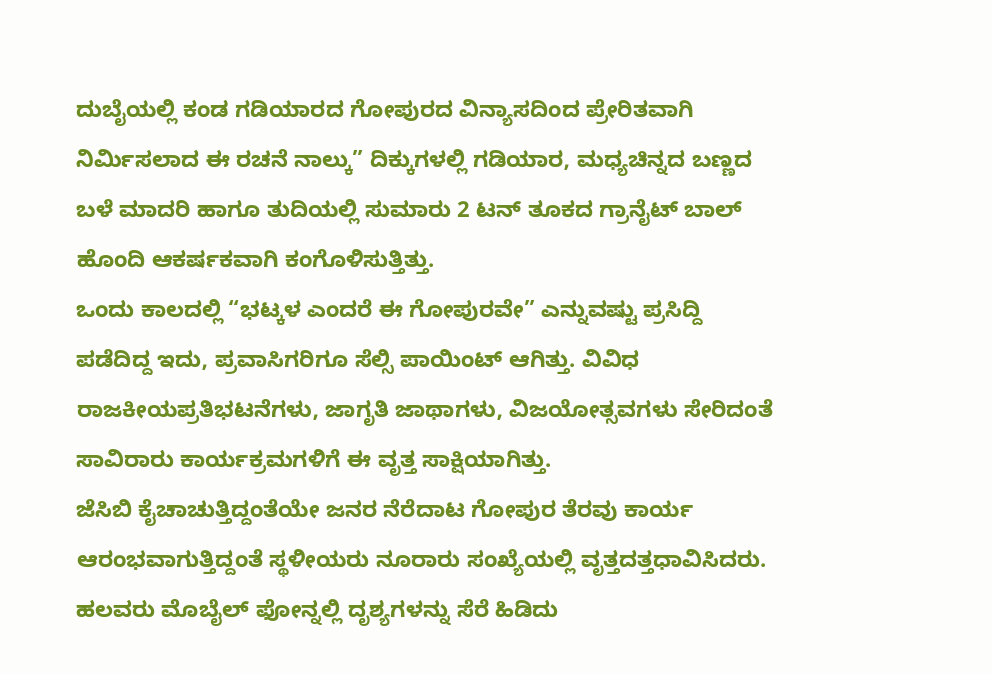ದುಬೈಯಲ್ಲಿ ಕಂಡ ಗಡಿಯಾರದ ಗೋಪುರದ ವಿನ್ಯಾಸದಿಂದ ಪ್ರೇರಿತವಾಗಿ ನಿರ್ಮಿಸಲಾದ ಈ ರಚನೆ ನಾಲ್ಕು” ದಿಕ್ಕುಗಳಲ್ಲಿ ಗಡಿಯಾರ, ಮಧ್ಯಚಿನ್ನದ ಬಣ್ಣದ ಬಳೆ ಮಾದರಿ ಹಾಗೂ ತುದಿಯಲ್ಲಿ ಸುಮಾರು 2 ಟನ್ ತೂಕದ ಗ್ರಾನೈಟ್ ಬಾಲ್ ಹೊಂದಿ ಆಕರ್ಷಕವಾಗಿ ಕಂಗೊಳಿಸುತ್ತಿತ್ತು.
ಒಂದು ಕಾಲದಲ್ಲಿ “ಭಟ್ಕಳ ಎಂದರೆ ಈ ಗೋಪುರವೇ” ಎನ್ನುವಷ್ಟು ಪ್ರಸಿದ್ದಿ ಪಡೆದಿದ್ದ ಇದು, ಪ್ರವಾಸಿಗರಿಗೂ ಸೆಲ್ಸಿ ಪಾಯಿಂಟ್ ಆಗಿತ್ತು. ವಿವಿಧ ರಾಜಕೀಯಪ್ರತಿಭಟನೆಗಳು, ಜಾಗೃತಿ ಜಾಥಾಗಳು, ವಿಜಯೋತ್ಸವಗಳು ಸೇರಿದಂತೆ ಸಾವಿರಾರು ಕಾರ್ಯಕ್ರಮಗಳಿಗೆ ಈ ವೃತ್ತ ಸಾಕ್ಷಿಯಾಗಿತ್ತು.
ಜೆಸಿಬಿ ಕೈಚಾಚುತ್ತಿದ್ದಂತೆಯೇ ಜನರ ನೆರೆದಾಟ ಗೋಪುರ ತೆರವು ಕಾರ್ಯ ಆರಂಭವಾಗುತ್ತಿದ್ದಂತೆ ಸ್ಥಳೀಯರು ನೂರಾರು ಸಂಖ್ಯೆಯಲ್ಲಿ ವೃತ್ತದತ್ತಧಾವಿಸಿದರು.
ಹಲವರು ಮೊಬೈಲ್ ಫೋನ್ನಲ್ಲಿ ದೃಶ್ಯಗಳನ್ನು ಸೆರೆ ಹಿಡಿದು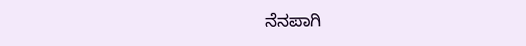ನೆನಪಾಗಿ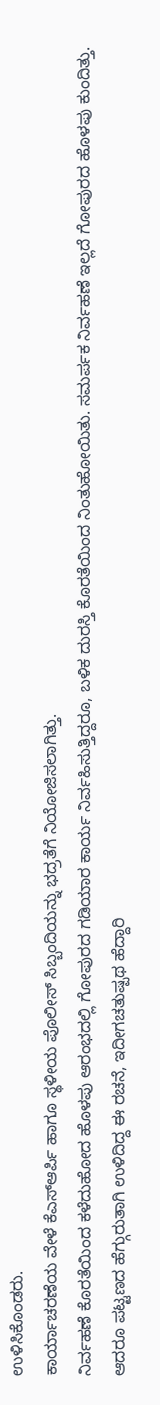ಉಳಿಸಿಕೊಂಡರು.
ಕಾರ್ಯಾಚರಣೆಯ ವೇಳೆ ಕೆಎಸ್ಆರ್ಪಿ ಹಾಗೂ ಸ್ಥಳೀಯ ಪೊಲೀಸ್ ಸಿಬ್ಬಂದಿಯನ್ನು ಭದ್ರತೆಗೆ ನಿಯೋಜಿಸಲಾಗಿತ್ತು.
ನಿರ್ವಹಣೆ ಕೊರತೆಯಿಂದ ಕಳೆದುಹೋದ ಹೊಳಪು ಆರಂಭದಲ್ಲಿ ಗೋಪುರದ ಗಡಿಯಾರ ಕಾರ್ಯ ನಿರ್ವಹಿಸುತ್ತಿದ್ದರೂ, ಬಳಿಕ ದುರಸ್ತಿ ಕೊರತೆಯಿಂದ ನಿಂತುಹೋಯಿತು. ಸಮರ್ಪಕ ನಿರ್ವಹಣೆ ಇಲ್ಲದೆ ಗೋಪುರದ ಹೊಳಪು ಕುಂದಿತ್ತು. ಆದರೂ ಪಟ್ಟಣದ ಹೆಗ್ಗುರುತಾಗಿ ಉಳಿದಿದ್ದ ಈ ರಚನೆ, ಇದೀಗಚತುಷ್ಪಥ ಹೆದ್ದಾರಿ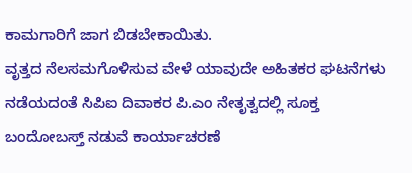ಕಾಮಗಾರಿಗೆ ಜಾಗ ಬಿಡಬೇಕಾಯಿತು.
ವೃತ್ತದ ನೆಲಸಮಗೊಳಿಸುವ ವೇಳೆ ಯಾವುದೇ ಅಹಿತಕರ ಘಟನೆಗಳು ನಡೆಯದಂತೆ ಸಿಪಿಐ ದಿವಾಕರ ಪಿ.ಎಂ ನೇತೃತ್ವದಲ್ಲಿ ಸೂಕ್ತ ಬಂದೋಬಸ್ತ್ ನಡುವೆ ಕಾರ್ಯಾಚರಣೆ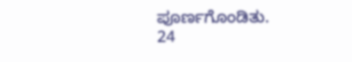ಪೂರ್ಣಗೊಂಡಿತು.
24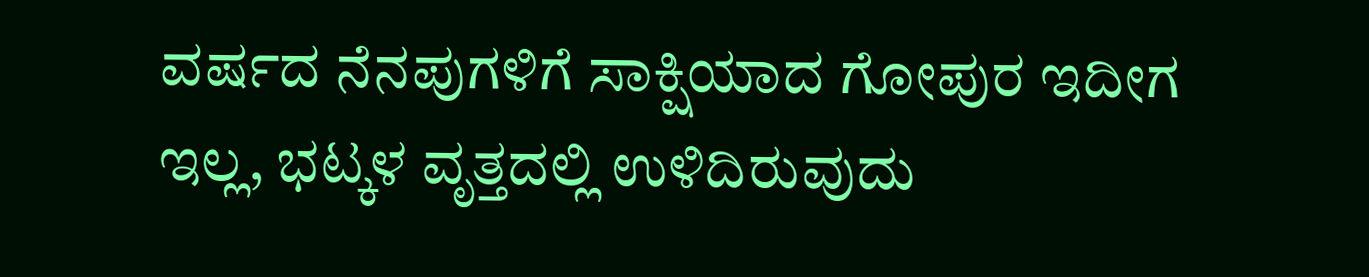ವರ್ಷದ ನೆನಪುಗಳಿಗೆ ಸಾಕ್ಷಿಯಾದ ಗೋಪುರ ಇದೀಗ ಇಲ್ಲ, ಭಟ್ಕಳ ವೃತ್ತದಲ್ಲಿ ಉಳಿದಿರುವುದು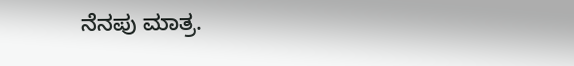ನೆನಪು ಮಾತ್ರ.